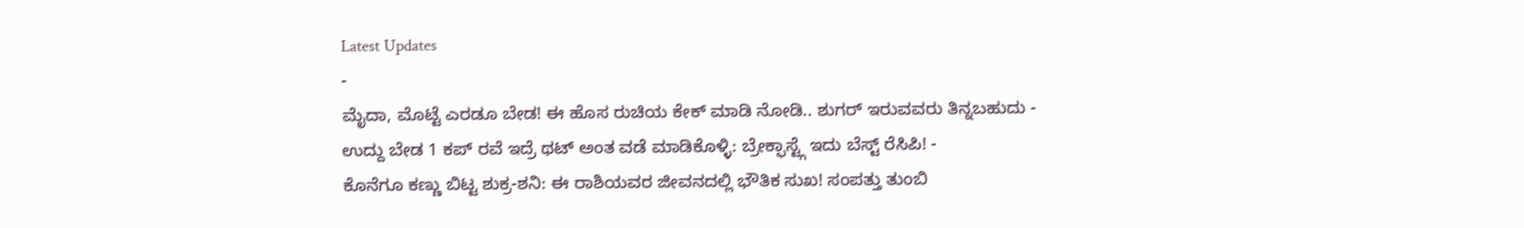Latest Updates
-
ಮೈದಾ, ಮೊಟ್ಟೆ ಎರಡೂ ಬೇಡ! ಈ ಹೊಸ ರುಚಿಯ ಕೇಕ್ ಮಾಡಿ ನೋಡಿ.. ಶುಗರ್ ಇರುವವರು ತಿನ್ನಬಹುದು -
ಉದ್ದು ಬೇಡ 1 ಕಪ್ ರವೆ ಇದ್ರೆ ಥಟ್ ಅಂತ ವಡೆ ಮಾಡಿಕೊಳ್ಳಿ: ಬ್ರೇಕ್ಫಾಸ್ಟ್ಗೆ ಇದು ಬೆಸ್ಟ್ ರೆಸಿಪಿ! -
ಕೊನೆಗೂ ಕಣ್ಣು ಬಿಟ್ಟ ಶುಕ್ರ-ಶನಿ: ಈ ರಾಶಿಯವರ ಜೀವನದಲ್ಲಿ ಭೌತಿಕ ಸುಖ! ಸಂಪತ್ತು ತುಂಬಿ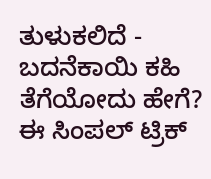ತುಳುಕಲಿದೆ -
ಬದನೆಕಾಯಿ ಕಹಿ ತೆಗೆಯೋದು ಹೇಗೆ? ಈ ಸಿಂಪಲ್ ಟ್ರಿಕ್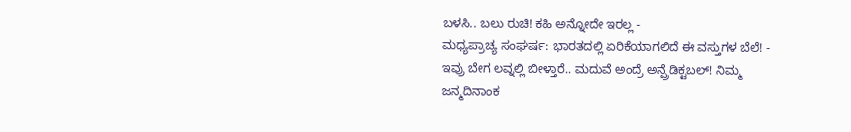ಬಳಸಿ.. ಬಲು ರುಚಿ! ಕಹಿ ಅನ್ನೋದೇ ಇರಲ್ಲ -
ಮಧ್ಯಪ್ರಾಚ್ಯ ಸಂಘರ್ಷ: ಭಾರತದಲ್ಲಿ ಏರಿಕೆಯಾಗಲಿದೆ ಈ ವಸ್ತುಗಳ ಬೆಲೆ! -
ಇವ್ರು ಬೇಗ ಲವ್ನಲ್ಲಿ ಬೀಳ್ತಾರೆ.. ಮದುವೆ ಅಂದ್ರೆ ಅನ್ಪ್ರೆಡಿಕ್ಟಬಲ್! ನಿಮ್ಮ ಜನ್ಮದಿನಾಂಕ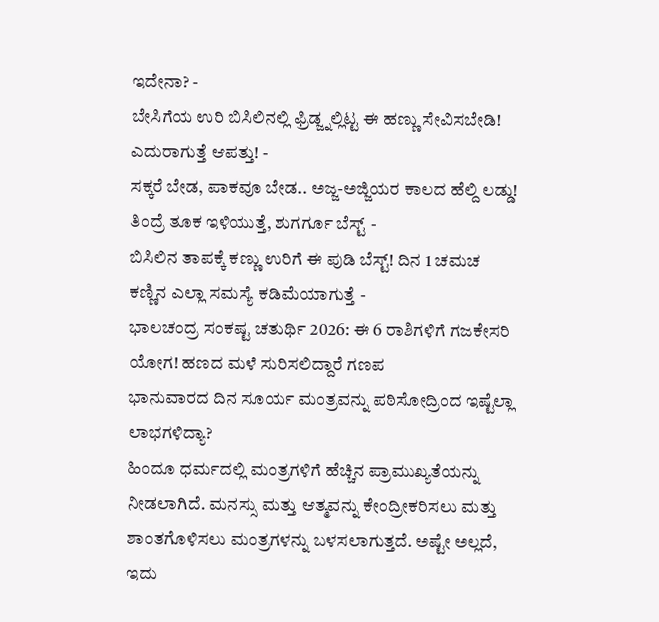ಇದೇನಾ? -
ಬೇಸಿಗೆಯ ಉರಿ ಬಿಸಿಲಿನಲ್ಲಿ ಫ್ರಿಡ್ಜ್ನಲ್ಲಿಟ್ಟ ಈ ಹಣ್ಣು ಸೇವಿಸಬೇಡಿ! ಎದುರಾಗುತ್ತೆ ಆಪತ್ತು! -
ಸಕ್ಕರೆ ಬೇಡ, ಪಾಕವೂ ಬೇಡ.. ಅಜ್ಜ-ಅಜ್ಜಿಯರ ಕಾಲದ ಹೆಲ್ದಿ ಲಡ್ಡು! ತಿಂದ್ರೆ ತೂಕ ಇಳಿಯುತ್ತೆ, ಶುಗರ್ಗೂ ಬೆಸ್ಟ್ -
ಬಿಸಿಲಿನ ತಾಪಕ್ಕೆ ಕಣ್ಣು ಉರಿಗೆ ಈ ಪುಡಿ ಬೆಸ್ಟ್! ದಿನ 1 ಚಮಚ ಕಣ್ಣಿನ ಎಲ್ಲಾ ಸಮಸ್ಯೆ ಕಡಿಮೆಯಾಗುತ್ತೆ -
ಭಾಲಚಂದ್ರ ಸಂಕಷ್ಟ ಚತುರ್ಥಿ 2026: ಈ 6 ರಾಶಿಗಳಿಗೆ ಗಜಕೇಸರಿ ಯೋಗ! ಹಣದ ಮಳೆ ಸುರಿಸಲಿದ್ದಾರೆ ಗಣಪ
ಭಾನುವಾರದ ದಿನ ಸೂರ್ಯ ಮಂತ್ರವನ್ನು ಪಠಿಸೋದ್ರಿಂದ ಇಷ್ಟೆಲ್ಲಾ ಲಾಭಗಳಿದ್ಯಾ?
ಹಿಂದೂ ಧರ್ಮದಲ್ಲಿ ಮಂತ್ರಗಳಿಗೆ ಹೆಚ್ಚಿನ ಪ್ರಾಮುಖ್ಯತೆಯನ್ನು ನೀಡಲಾಗಿದೆ. ಮನಸ್ಸು ಮತ್ತು ಆತ್ಮವನ್ನು ಕೇಂದ್ರೀಕರಿಸಲು ಮತ್ತು ಶಾಂತಗೊಳಿಸಲು ಮಂತ್ರಗಳನ್ನು ಬಳಸಲಾಗುತ್ತದೆ. ಅಷ್ಟೇ ಅಲ್ಲದೆ, ಇದು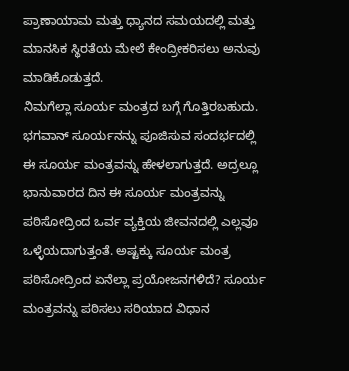ಪ್ರಾಣಾಯಾಮ ಮತ್ತು ಧ್ಯಾನದ ಸಮಯದಲ್ಲಿ ಮತ್ತು ಮಾನಸಿಕ ಸ್ಥಿರತೆಯ ಮೇಲೆ ಕೇಂದ್ರೀಕರಿಸಲು ಅನುವು ಮಾಡಿಕೊಡುತ್ತದೆ.
ನಿಮಗೆಲ್ಲಾ ಸೂರ್ಯ ಮಂತ್ರದ ಬಗ್ಗೆ ಗೊತ್ತಿರಬಹುದು. ಭಗವಾನ್ ಸೂರ್ಯನನ್ನು ಪೂಜಿಸುವ ಸಂದರ್ಭದಲ್ಲಿ ಈ ಸೂರ್ಯ ಮಂತ್ರವನ್ನು ಹೇಳಲಾಗುತ್ತದೆ. ಅದ್ರಲ್ಲೂ ಭಾನುವಾರದ ದಿನ ಈ ಸೂರ್ಯ ಮಂತ್ರವನ್ನು ಪಠಿಸೋದ್ರಿಂದ ಒರ್ವ ವ್ಯಕ್ತಿಯ ಜೀವನದಲ್ಲಿ ಎಲ್ಲವೂ ಒಳ್ಳೆಯದಾಗುತ್ತಂತೆ. ಅಷ್ಟಕ್ಕು ಸೂರ್ಯ ಮಂತ್ರ ಪಠಿಸೋದ್ರಿಂದ ಏನೆಲ್ಲಾ ಪ್ರಯೋಜನಗಳಿದೆ? ಸೂರ್ಯ ಮಂತ್ರವನ್ನು ಪಠಿಸಲು ಸರಿಯಾದ ವಿಧಾನ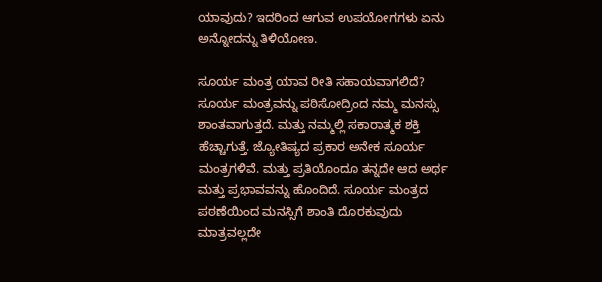ಯಾವುದು? ಇದರಿಂದ ಆಗುವ ಉಪಯೋಗಗಳು ಏನು ಅನ್ನೋದನ್ನು ತಿಳಿಯೋಣ.

ಸೂರ್ಯ ಮಂತ್ರ ಯಾವ ರೀತಿ ಸಹಾಯವಾಗಲಿದೆ?
ಸೂರ್ಯ ಮಂತ್ರವನ್ನು ಪಠಿಸೋದ್ರಿಂದ ನಮ್ಮ ಮನಸ್ಸು ಶಾಂತವಾಗುತ್ತದೆ. ಮತ್ತು ನಮ್ಮಲ್ಲಿ ಸಕಾರಾತ್ಮಕ ಶಕ್ತಿ ಹೆಚ್ಚಾಗುತ್ತೆ. ಜ್ಯೋತಿಷ್ಯದ ಪ್ರಕಾರ ಅನೇಕ ಸೂರ್ಯ ಮಂತ್ರಗಳಿವೆ. ಮತ್ತು ಪ್ರತಿಯೊಂದೂ ತನ್ನದೇ ಆದ ಅರ್ಥ ಮತ್ತು ಪ್ರಭಾವವನ್ನು ಹೊಂದಿದೆ. ಸೂರ್ಯ ಮಂತ್ರದ ಪಠಣೆಯಿಂದ ಮನಸ್ಸಿಗೆ ಶಾಂತಿ ದೊರಕುವುದು ಮಾತ್ರವಲ್ಲದೇ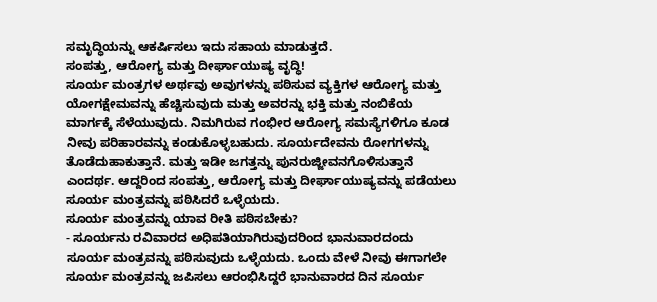ಸಮೃದ್ಧಿಯನ್ನು ಆಕರ್ಷಿಸಲು ಇದು ಸಹಾಯ ಮಾಡುತ್ತದೆ.
ಸಂಪತ್ತು, ಆರೋಗ್ಯ ಮತ್ತು ದೀರ್ಘಾಯುಷ್ಯ ವೃದ್ಧಿ!
ಸೂರ್ಯ ಮಂತ್ರಗಳ ಅರ್ಥವು ಅವುಗಳನ್ನು ಪಠಿಸುವ ವ್ಯಕ್ತಿಗಳ ಆರೋಗ್ಯ ಮತ್ತು ಯೋಗಕ್ಷೇಮವನ್ನು ಹೆಚ್ಚಿಸುವುದು ಮತ್ತು ಅವರನ್ನು ಭಕ್ತಿ ಮತ್ತು ನಂಬಿಕೆಯ ಮಾರ್ಗಕ್ಕೆ ಸೆಳೆಯುವುದು. ನಿಮಗಿರುವ ಗಂಭೀರ ಆರೋಗ್ಯ ಸಮಸ್ಯೆಗಳಿಗೂ ಕೂಡ ನೀವು ಪರಿಹಾರವನ್ನು ಕಂಡುಕೊಳ್ಳಬಹುದು. ಸೂರ್ಯದೇವನು ರೋಗಗಳನ್ನು ತೊಡೆದುಹಾಕುತ್ತಾನೆ. ಮತ್ತು ಇಡೀ ಜಗತ್ತನ್ನು ಪುನರುಜ್ಜೀವನಗೊಳಿಸುತ್ತಾನೆ ಎಂದರ್ಥ. ಆದ್ದರಿಂದ ಸಂಪತ್ತು, ಆರೋಗ್ಯ ಮತ್ತು ದೀರ್ಘಾಯುಷ್ಯವನ್ನು ಪಡೆಯಲು ಸೂರ್ಯ ಮಂತ್ರವನ್ನು ಪಠಿಸಿದರೆ ಒಳ್ಳೆಯದು.
ಸೂರ್ಯ ಮಂತ್ರವನ್ನು ಯಾವ ರೀತಿ ಪಠಿಸಬೇಕು?
- ಸೂರ್ಯನು ರವಿವಾರದ ಅಧಿಪತಿಯಾಗಿರುವುದರಿಂದ ಭಾನುವಾರದಂದು ಸೂರ್ಯ ಮಂತ್ರವನ್ನು ಪಠಿಸುವುದು ಒಳ್ಳೆಯದು. ಒಂದು ವೇಳೆ ನೀವು ಈಗಾಗಲೇ ಸೂರ್ಯ ಮಂತ್ರವನ್ನು ಜಪಿಸಲು ಆರಂಭಿಸಿದ್ದರೆ ಭಾನುವಾರದ ದಿನ ಸೂರ್ಯ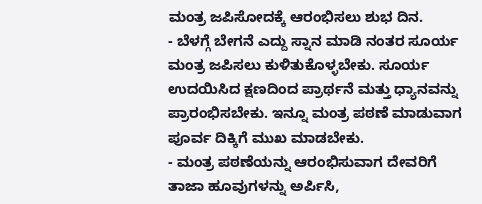ಮಂತ್ರ ಜಪಿಸೋದಕ್ಕೆ ಆರಂಭಿಸಲು ಶುಭ ದಿನ.
- ಬೆಳಗ್ಗೆ ಬೇಗನೆ ಎದ್ದು ಸ್ನಾನ ಮಾಡಿ ನಂತರ ಸೂರ್ಯ ಮಂತ್ರ ಜಪಿಸಲು ಕುಳಿತುಕೊಳ್ಳಬೇಕು. ಸೂರ್ಯ ಉದಯಿಸಿದ ಕ್ಷಣದಿಂದ ಪ್ರಾರ್ಥನೆ ಮತ್ತು ಧ್ಯಾನವನ್ನು ಪ್ರಾರಂಭಿಸಬೇಕು. ಇನ್ನೂ ಮಂತ್ರ ಪಠಣೆ ಮಾಡುವಾಗ ಪೂರ್ವ ದಿಕ್ಕಿಗೆ ಮುಖ ಮಾಡಬೇಕು.
- ಮಂತ್ರ ಪಠಣೆಯನ್ನು ಆರಂಭಿಸುವಾಗ ದೇವರಿಗೆ ತಾಜಾ ಹೂವುಗಳನ್ನು ಅರ್ಪಿಸಿ,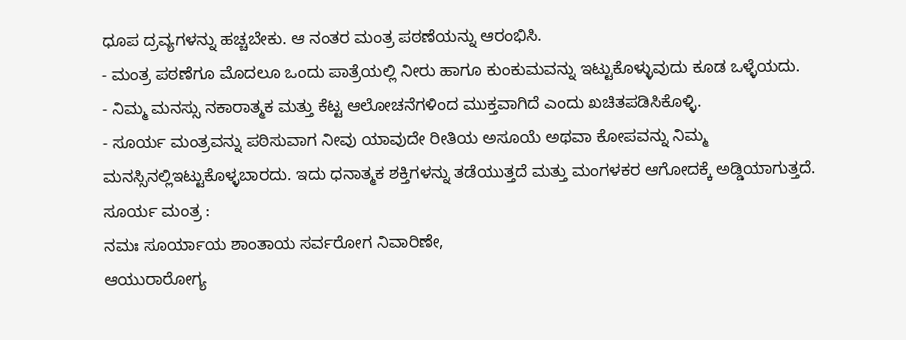ಧೂಪ ದ್ರವ್ಯಗಳನ್ನು ಹಚ್ಚಬೇಕು. ಆ ನಂತರ ಮಂತ್ರ ಪಠಣೆಯನ್ನು ಆರಂಭಿಸಿ.
- ಮಂತ್ರ ಪಠಣೆಗೂ ಮೊದಲೂ ಒಂದು ಪಾತ್ರೆಯಲ್ಲಿ ನೀರು ಹಾಗೂ ಕುಂಕುಮವನ್ನು ಇಟ್ಟುಕೊಳ್ಳುವುದು ಕೂಡ ಒಳ್ಳೆಯದು.
- ನಿಮ್ಮ ಮನಸ್ಸು ನಕಾರಾತ್ಮಕ ಮತ್ತು ಕೆಟ್ಟ ಆಲೋಚನೆಗಳಿಂದ ಮುಕ್ತವಾಗಿದೆ ಎಂದು ಖಚಿತಪಡಿಸಿಕೊಳ್ಳಿ.
- ಸೂರ್ಯ ಮಂತ್ರವನ್ನು ಪಠಿಸುವಾಗ ನೀವು ಯಾವುದೇ ರೀತಿಯ ಅಸೂಯೆ ಅಥವಾ ಕೋಪವನ್ನು ನಿಮ್ಮ ಮನಸ್ಸಿನಲ್ಲಿಇಟ್ಟುಕೊಳ್ಳಬಾರದು. ಇದು ಧನಾತ್ಮಕ ಶಕ್ತಿಗಳನ್ನು ತಡೆಯುತ್ತದೆ ಮತ್ತು ಮಂಗಳಕರ ಆಗೋದಕ್ಕೆ ಅಡ್ಡಿಯಾಗುತ್ತದೆ.
ಸೂರ್ಯ ಮಂತ್ರ :
ನಮಃ ಸೂರ್ಯಾಯ ಶಾಂತಾಯ ಸರ್ವರೋಗ ನಿವಾರಿಣೇ,
ಆಯುರಾರೋಗ್ಯ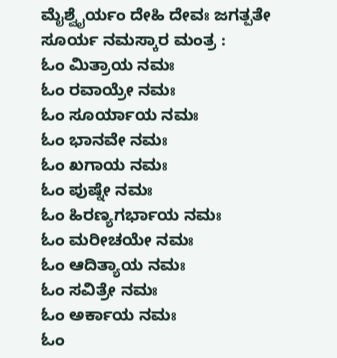ಮೈಶ್ವೈರ್ಯಂ ದೇಹಿ ದೇವಃ ಜಗತ್ಪತೇ
ಸೂರ್ಯ ನಮಸ್ಕಾರ ಮಂತ್ರ :
ಓಂ ಮಿತ್ರಾಯ ನಮಃ
ಓಂ ರವಾಯ್ರೇ ನಮಃ
ಓಂ ಸೂರ್ಯಾಯ ನಮಃ
ಓಂ ಭಾನವೇ ನಮಃ
ಓಂ ಖಗಾಯ ನಮಃ
ಓಂ ಪುಷ್ನೇ ನಮಃ
ಓಂ ಹಿರಣ್ಯಗರ್ಭಾಯ ನಮಃ
ಓಂ ಮರೀಚಯೇ ನಮಃ
ಓಂ ಆದಿತ್ಯಾಯ ನಮಃ
ಓಂ ಸವಿತ್ರೇ ನಮಃ
ಓಂ ಅರ್ಕಾಯ ನಮಃ
ಓಂ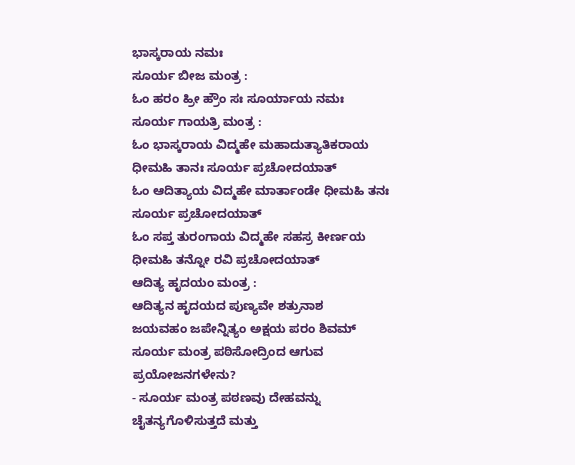ಭಾಸ್ಕರಾಯ ನಮಃ
ಸೂರ್ಯ ಬೀಜ ಮಂತ್ರ :
ಓಂ ಹರಂ ಹ್ರೀ ಹ್ರೌಂ ಸಃ ಸೂರ್ಯಾಯ ನಮಃ
ಸೂರ್ಯ ಗಾಯತ್ರಿ ಮಂತ್ರ :
ಓಂ ಭಾಸ್ಕರಾಯ ವಿದ್ಮಹೇ ಮಹಾದುತ್ಯಾತಿಕರಾಯ ಧೀಮಹಿ ತಾನಃ ಸೂರ್ಯ ಪ್ರಚೋದಯಾತ್
ಓಂ ಆದಿತ್ಯಾಯ ವಿದ್ಮಹೇ ಮಾರ್ತಾಂಡೇ ಧೀಮಹಿ ತನಃ ಸೂರ್ಯ ಪ್ರಚೋದಯಾತ್
ಓಂ ಸಪ್ತ ತುರಂಗಾಯ ವಿದ್ಮಹೇ ಸಹಸ್ರ ಕೀರ್ಣಯ ಧೀಮಹಿ ತನ್ನೋ ರವಿ ಪ್ರಚೋದಯಾತ್
ಆದಿತ್ಯ ಹೃದಯಂ ಮಂತ್ರ :
ಆದಿತ್ಯನ ಹೃದಯದ ಪುಣ್ಯವೇ ಶತ್ರುನಾಶ
ಜಯವಹಂ ಜಪೇನ್ನಿತ್ಯಂ ಅಕ್ಷಯ ಪರಂ ಶಿವಮ್
ಸೂರ್ಯ ಮಂತ್ರ ಪಠಿಸೋದ್ರಿಂದ ಆಗುವ ಪ್ರಯೋಜನಗಳೇನು?
- ಸೂರ್ಯ ಮಂತ್ರ ಪಠಣವು ದೇಹವನ್ನು ಚೈತನ್ಯಗೊಳಿಸುತ್ತದೆ ಮತ್ತು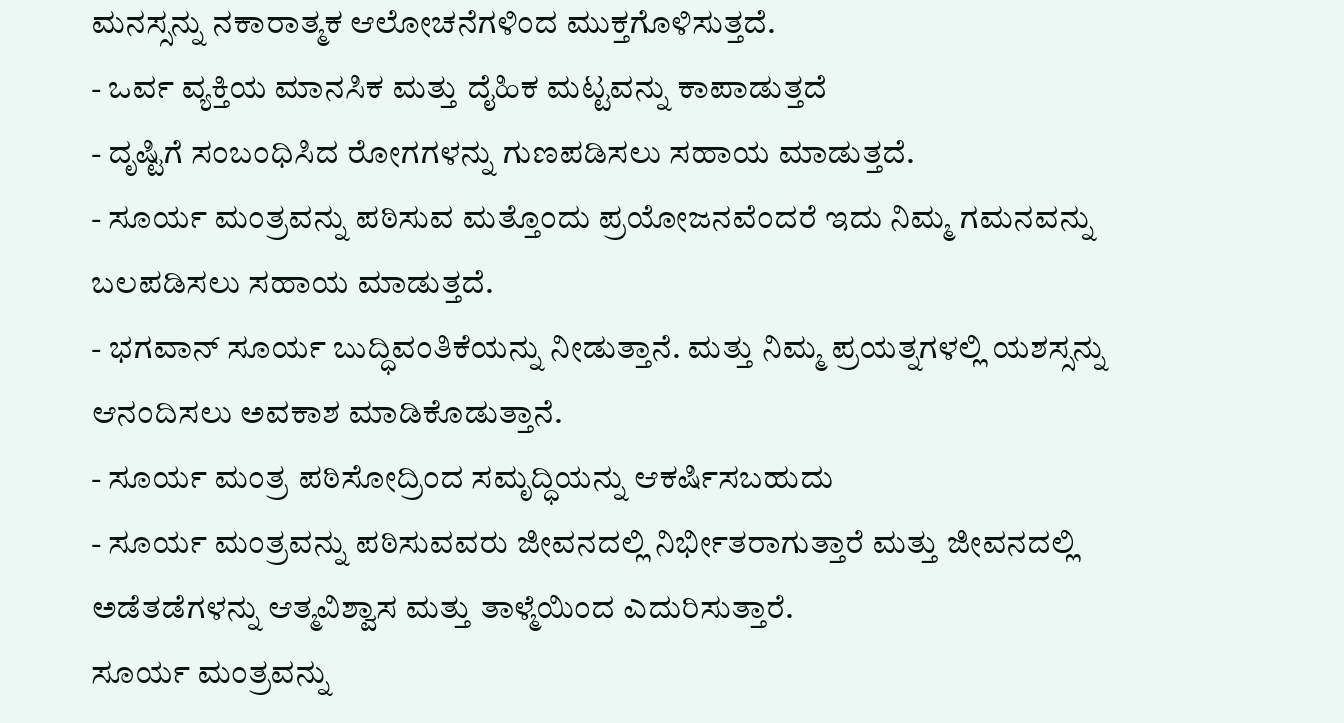ಮನಸ್ಸನ್ನು ನಕಾರಾತ್ಮಕ ಆಲೋಚನೆಗಳಿಂದ ಮುಕ್ತಗೊಳಿಸುತ್ತದೆ.
- ಒರ್ವ ವ್ಯಕ್ತಿಯ ಮಾನಸಿಕ ಮತ್ತು ದೈಹಿಕ ಮಟ್ಟವನ್ನು ಕಾಪಾಡುತ್ತದೆ
- ದೃಷ್ಟಿಗೆ ಸಂಬಂಧಿಸಿದ ರೋಗಗಳನ್ನು ಗುಣಪಡಿಸಲು ಸಹಾಯ ಮಾಡುತ್ತದೆ.
- ಸೂರ್ಯ ಮಂತ್ರವನ್ನು ಪಠಿಸುವ ಮತ್ತೊಂದು ಪ್ರಯೋಜನವೆಂದರೆ ಇದು ನಿಮ್ಮ ಗಮನವನ್ನು ಬಲಪಡಿಸಲು ಸಹಾಯ ಮಾಡುತ್ತದೆ.
- ಭಗವಾನ್ ಸೂರ್ಯ ಬುದ್ಧಿವಂತಿಕೆಯನ್ನು ನೀಡುತ್ತಾನೆ. ಮತ್ತು ನಿಮ್ಮ ಪ್ರಯತ್ನಗಳಲ್ಲಿ ಯಶಸ್ಸನ್ನು ಆನಂದಿಸಲು ಅವಕಾಶ ಮಾಡಿಕೊಡುತ್ತಾನೆ.
- ಸೂರ್ಯ ಮಂತ್ರ ಪಠಿಸೋದ್ರಿಂದ ಸಮೃದ್ಧಿಯನ್ನು ಆಕರ್ಷಿಸಬಹುದು
- ಸೂರ್ಯ ಮಂತ್ರವನ್ನು ಪಠಿಸುವವರು ಜೀವನದಲ್ಲಿ ನಿರ್ಭೀತರಾಗುತ್ತಾರೆ ಮತ್ತು ಜೀವನದಲ್ಲಿ ಅಡೆತಡೆಗಳನ್ನು ಆತ್ಮವಿಶ್ವಾಸ ಮತ್ತು ತಾಳ್ಮೆಯಿಂದ ಎದುರಿಸುತ್ತಾರೆ.
ಸೂರ್ಯ ಮಂತ್ರವನ್ನು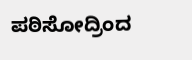ಪಠಿಸೋದ್ರಿಂದ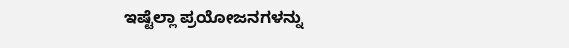ಇಷ್ಟೆಲ್ಲಾ ಪ್ರಯೋಜನಗಳನ್ನು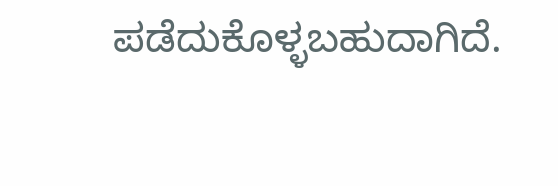ಪಡೆದುಕೊಳ್ಳಬಹುದಾಗಿದೆ.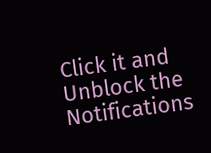Click it and Unblock the Notifications